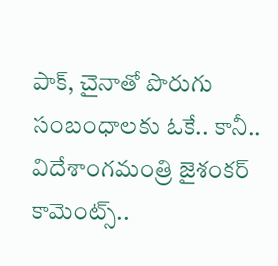పాక్, చైనాతో పొరుగు సంబంధాలకు ఓకే.. కానీ.. విదేశాంగమంత్రి జైశంకర్ కామెంట్స్..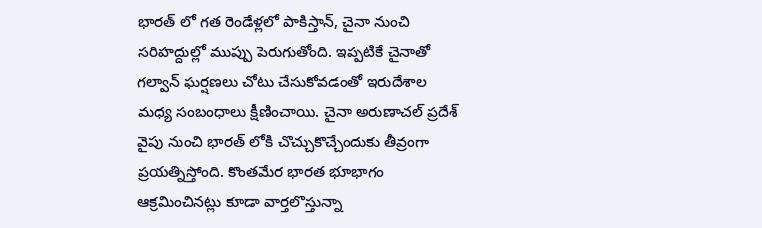భారత్ లో గత రెండేళ్లలో పాకిస్తాన్, చైనా నుంచి సరిహద్దుల్లో ముప్పు పెరుగుతోంది. ఇప్పటికే చైనాతో గల్వాన్ ఘర్షణలు చోటు చేసుకోవడంతో ఇరుదేశాల మధ్య సంబంధాలు క్షీణించాయి. చైనా అరుణాచల్ ప్రదేశ్ వైపు నుంచి భారత్ లోకి చొచ్చుకొచ్చేందుకు తీవ్రంగా ప్రయత్నిస్తోంది. కొంతమేర భారత భూభాగం ఆక్రమించినట్లు కూడా వార్తలొస్తున్నా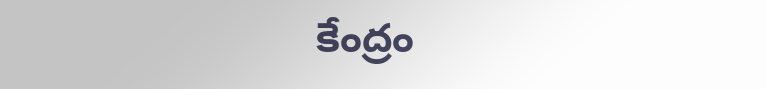కేంద్రం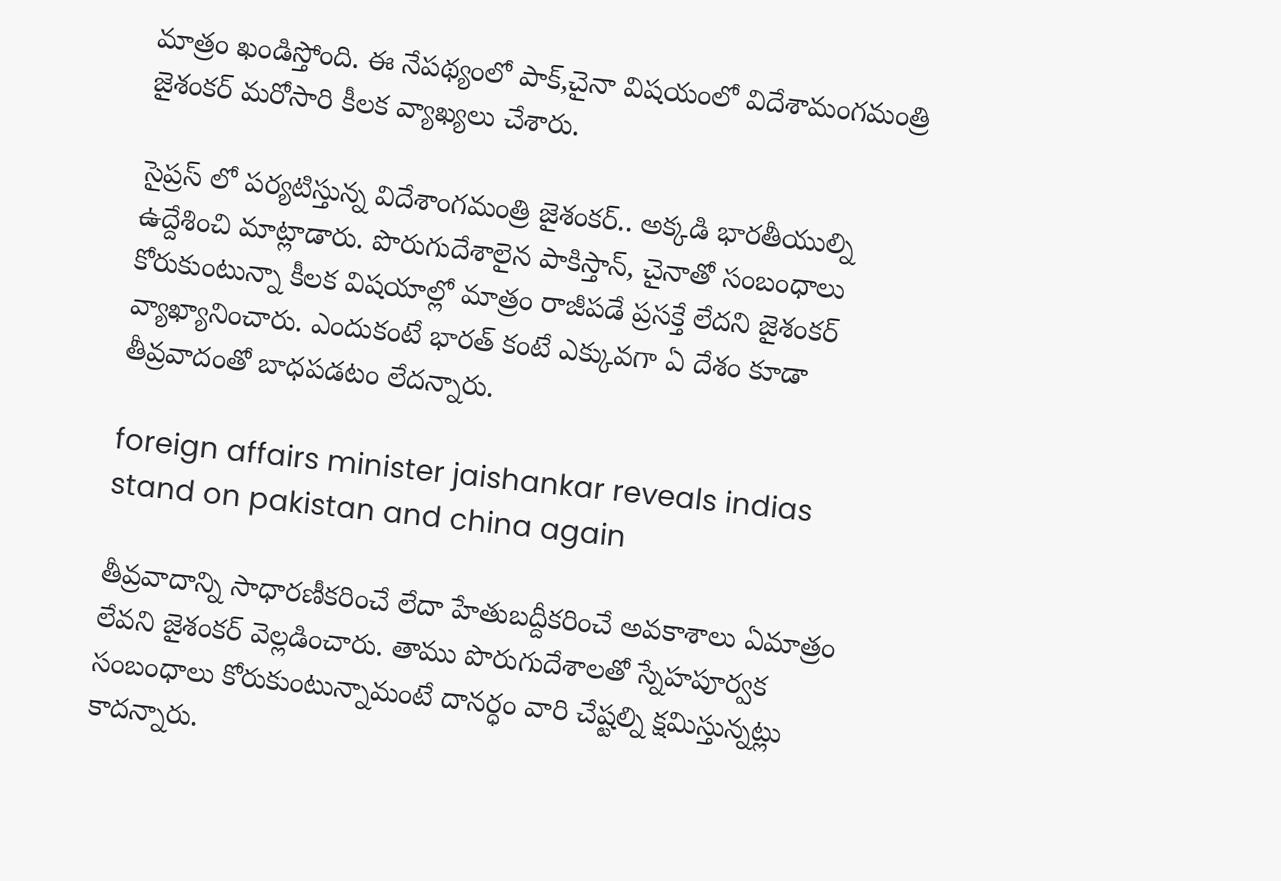మాత్రం ఖండిస్తోంది. ఈ నేపథ్యంలో పాక్,చైనా విషయంలో విదేశామంగమంత్రి జైశంకర్ మరోసారి కీలక వ్యాఖ్యలు చేశారు.

సైప్రస్ లో పర్యటిస్తున్న విదేశాంగమంత్రి జైశంకర్.. అక్కడి భారతీయుల్ని ఉద్దేశించి మాట్లాడారు. పొరుగుదేశాలైన పాకిస్తాన్, చైనాతో సంబంధాలు కోరుకుంటున్నా కీలక విషయాల్లో మాత్రం రాజీపడే ప్రసక్తే లేదని జైశంకర్ వ్యాఖ్యానించారు. ఎందుకంటే భారత్ కంటే ఎక్కువగా ఏ దేశం కూడా తీవ్రవాదంతో బాధపడటం లేదన్నారు.

foreign affairs minister jaishankar reveals indias stand on pakistan and china again

తీవ్రవాదాన్ని సాధారణీకరించే లేదా హేతుబద్దీకరించే అవకాశాలు ఏమాత్రం లేవని జైశంకర్ వెల్లడించారు. తాము పొరుగుదేశాలతో స్నేహపూర్వక సంబంధాలు కోరుకుంటున్నామంటే దానర్ధం వారి చేష్టల్ని క్షమిస్తున్నట్లు కాదన్నారు.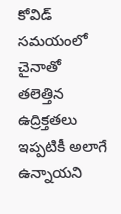కోవిడ్ సమయంలో చైనాతో తలెత్తిన ఉద్రిక్తతలు ఇప్పటికీ అలాగే ఉన్నాయని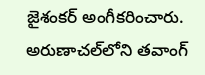జైశంకర్ అంగీకరించారు. అరుణాచల్‌లోని తవాంగ్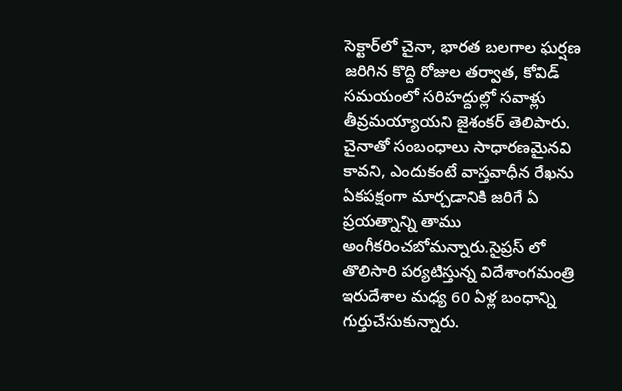సెక్టార్‌లో చైనా, భారత బలగాల ఘర్షణ జరిగిన కొద్ది రోజుల తర్వాత, కోవిడ్ సమయంలో సరిహద్దుల్లో సవాళ్లు తీవ్రమయ్యాయని జైశంకర్ తెలిపారు. చైనాతో సంబంధాలు సాధారణమైనవి కావని, ఎందుకంటే వాస్తవాధీన రేఖను ఏకపక్షంగా మార్చడానికి జరిగే ఏ ప్రయత్నాన్ని తాము అంగీకరించబోమన్నారు.సైప్రస్ లో తొలిసారి పర్యటిస్తున్న విదేశాంగమంత్రి ఇరుదేశాల మధ్య 60 ఏళ్ల బంధాన్ని గుర్తుచేసుకున్నారు.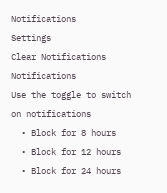Notifications
Settings
Clear Notifications
Notifications
Use the toggle to switch on notifications
  • Block for 8 hours
  • Block for 12 hours
  • Block for 24 hours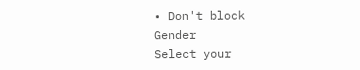• Don't block
Gender
Select your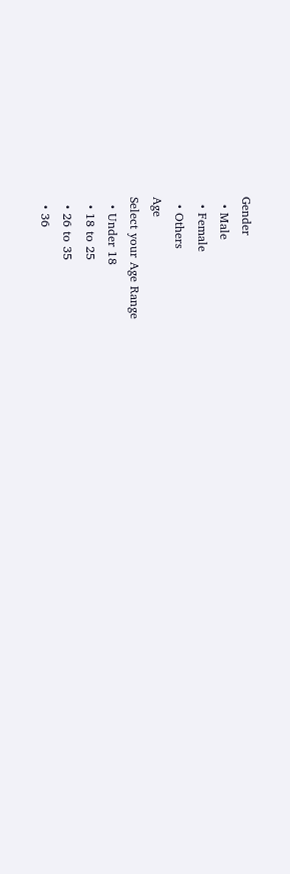Gender
  • Male
  • Female
  • Others
Age
Select your Age Range
  • Under 18
  • 18 to 25
  • 26 to 35
  • 36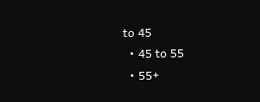to 45
  • 45 to 55
  • 55+